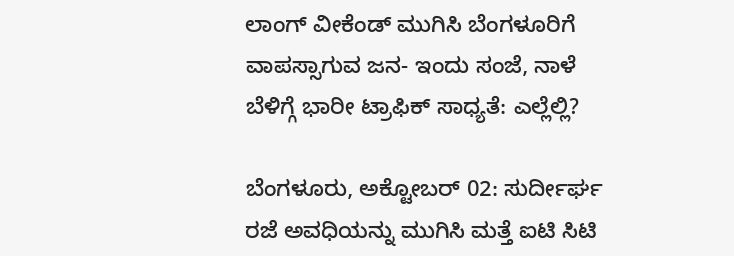ಲಾಂಗ್‌ ವೀಕೆಂಡ್‌ ಮುಗಿಸಿ ಬೆಂಗಳೂರಿಗೆ ವಾಪಸ್ಸಾಗುವ ಜನ- ಇಂದು ಸಂಜೆ, ನಾಳೆ ಬೆಳಿಗ್ಗೆ ಭಾರೀ ಟ್ರಾಫಿಕ್‌ ಸಾಧ್ಯತೆ: ಎಲ್ಲೆಲ್ಲಿ?

ಬೆಂಗಳೂರು, ಅಕ್ಟೋಬರ್‌ 02: ಸುರ್ದೀರ್ಘ ರಜೆ ಅವಧಿಯನ್ನು ಮುಗಿಸಿ ಮತ್ತೆ ಐಟಿ ಸಿಟಿ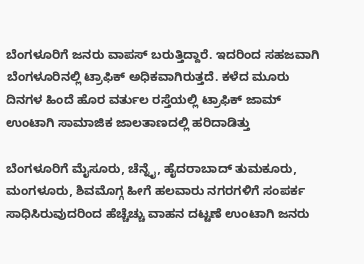ಬೆಂಗಳೂರಿಗೆ ಜನರು ವಾಪಸ್‌ ಬರುತ್ತಿದ್ದಾರೆ. ಇದರಿಂದ ಸಹಜವಾಗಿ ಬೆಂಗಳೂರಿನಲ್ಲಿ ಟ್ರಾಫಿಕ್‌ ಅಧಿಕವಾಗಿರುತ್ತದೆ. ಕಳೆದ ಮೂರು ದಿನಗಳ ಹಿಂದೆ ಹೊರ ವರ್ತುಲ ರಸ್ತೆಯಲ್ಲಿ ಟ್ರಾಫಿಕ್‌ ಜಾಮ್‌ ಉಂಟಾಗಿ ಸಾಮಾಜಿಕ ಜಾಲತಾಣದಲ್ಲಿ ಹರಿದಾಡಿತ್ತು

ಬೆಂಗಳೂರಿಗೆ ಮೈಸೂರು, ಚೆನ್ನೈ, ಹೈದರಾಬಾದ್‌ ತುಮಕೂರು, ಮಂಗಳೂರು, ಶಿವಮೊಗ್ಗ ಹೀಗೆ ಹಲವಾರು ನಗರಗಳಿಗೆ ಸಂಪರ್ಕ ಸಾಧಿಸಿರುವುದರಿಂದ ಹೆಚ್ಚೆಚ್ಚು ವಾಹನ ದಟ್ಟಣೆ ಉಂಟಾಗಿ ಜನರು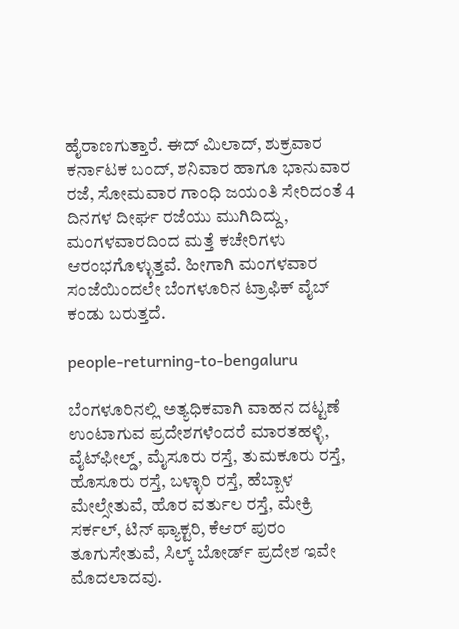ಹೈರಾಣಗುತ್ತಾರೆ. ಈದ್‌ ಮಿಲಾದ್‌, ಶುಕ್ರವಾರ ಕರ್ನಾಟಕ ಬಂದ್‌, ಶನಿವಾರ ಹಾಗೂ ಭಾನುವಾರ ರಜೆ, ಸೋಮವಾರ ಗಾಂಧಿ ಜಯಂತಿ ಸೇರಿದಂತೆ 4 ದಿನಗಳ ದೀರ್ಘ ರಜೆಯು ಮುಗಿದಿದ್ದು, ಮಂಗಳವಾರದಿಂದ ಮತ್ತೆ ಕಚೇರಿಗಳು ಆರಂಭಗೊಳ್ಳುತ್ತವೆ. ಹೀಗಾಗಿ ಮಂಗಳವಾರ ಸಂಜೆಯಿಂದಲೇ ಬೆಂಗಳೂರಿನ ಟ್ರಾಫಿಕ್‌ ವೈಬ್‌ ಕಂಡು ಬರುತ್ತದೆ.

people-returning-to-bengaluru

ಬೆಂಗಳೂರಿನಲ್ಲಿ ಅತ್ಯಧಿಕವಾಗಿ ವಾಹನ ದಟ್ಟಣೆ ಉಂಟಾಗುವ ಪ್ರದೇಶಗಳೆಂದರೆ ಮಾರತಹಳ್ಳಿ, ವೈಟ್‌ಫೀಲ್ಡ್‌, ಮೈಸೂರು ರಸ್ತೆ, ತುಮಕೂರು ರಸ್ತೆ, ಹೊಸೂರು ರಸ್ತೆ, ಬಳ್ಳಾರಿ ರಸ್ತೆ, ಹೆಬ್ಬಾಳ ಮೇಲ್ಸೇತುವೆ, ಹೊರ ವರ್ತುಲ ರಸ್ತೆ, ಮೇಕ್ರಿ ಸರ್ಕಲ್, ಟಿನ್ ಫ್ಯಾಕ್ಟರಿ, ಕೆಆರ್‌ ಪುರಂ ತೂಗುಸೇತುವೆ, ಸಿಲ್ಕ್‌ ಬೋರ್ಡ್‌ ಪ್ರದೇಶ ಇವೇ ಮೊದಲಾದವು.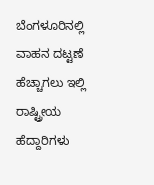ಬೆಂಗಳೂರಿನಲ್ಲಿ ವಾಹನ ದಟ್ಟಣೆ ಹೆಚ್ಚಾಗಲು ಇಲ್ಲಿ ರಾಷ್ಟ್ರೀಯ ಹೆದ್ದಾರಿಗಳು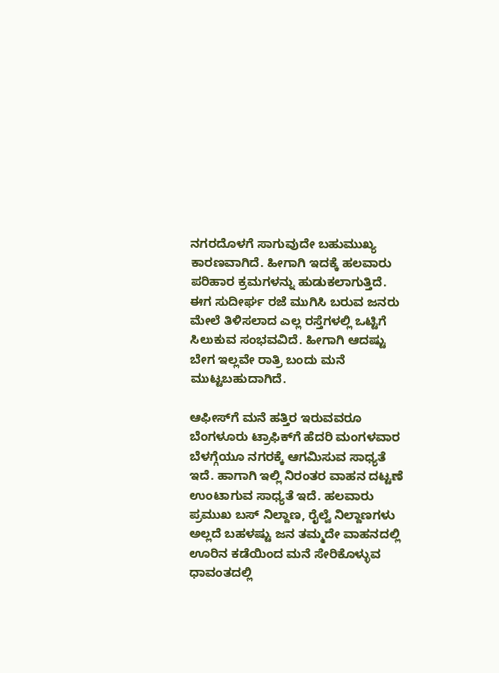ನಗರದೊಳಗೆ ಸಾಗುವುದೇ ಬಹುಮುಖ್ಯ ಕಾರಣವಾಗಿದೆ. ಹೀಗಾಗಿ ಇದಕ್ಕೆ ಹಲವಾರು ಪರಿಹಾರ ಕ್ರಮಗಳನ್ನು ಹುಡುಕಲಾಗುತ್ತಿದೆ. ಈಗ ಸುದೀರ್ಘ ರಜೆ ಮುಗಿಸಿ ಬರುವ ಜನರು ಮೇಲೆ ತಿಳಿಸಲಾದ ಎಲ್ಲ ರಸ್ತೆಗಳಲ್ಲಿ ಒಟ್ಟಿಗೆ ಸಿಲುಕುವ ಸಂಭವವಿದೆ. ಹೀಗಾಗಿ ಆದಷ್ಟು ಬೇಗ ಇಲ್ಲವೇ ರಾತ್ರಿ ಬಂದು ಮನೆ ಮುಟ್ಟಬಹುದಾಗಿದೆ.

ಆಫೀಸ್‌ಗೆ ಮನೆ ಹತ್ತಿರ ಇರುವವರೂ ಬೆಂಗಳೂರು ಟ್ರಾಫಿಕ್‌ಗೆ ಹೆದರಿ ಮಂಗಳವಾರ ಬೆಳಗ್ಗೆಯೂ ನಗರಕ್ಕೆ ಆಗಮಿಸುವ ಸಾಧ್ಯತೆ ಇದೆ. ಹಾಗಾಗಿ ಇಲ್ಲಿ ನಿರಂತರ ವಾಹನ ದಟ್ಟಣೆ ಉಂಟಾಗುವ ಸಾಧ್ಯತೆ ಇದೆ. ಹಲವಾರು ಪ್ರಮುಖ ಬಸ್‌ ನಿಲ್ದಾಣ, ರೈಲ್ವೆ ನಿಲ್ದಾಣಗಳು ಅಲ್ಲದೆ ಬಹಳಷ್ಟು ಜನ ತಮ್ಮದೇ ವಾಹನದಲ್ಲಿ ಊರಿನ ಕಡೆಯಿಂದ ಮನೆ ಸೇರಿಕೊಳ್ಳುವ ಧಾವಂತದಲ್ಲಿ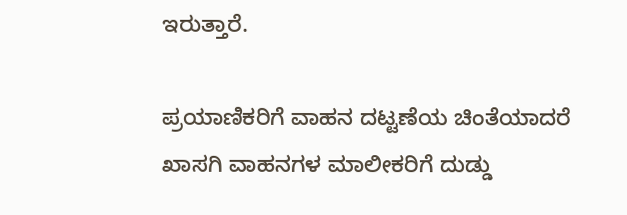ಇರುತ್ತಾರೆ.

ಪ್ರಯಾಣಿಕರಿಗೆ ವಾಹನ ದಟ್ಟಣೆಯ ಚಿಂತೆಯಾದರೆ ಖಾಸಗಿ ವಾಹನಗಳ ಮಾಲೀಕರಿಗೆ ದುಡ್ಡು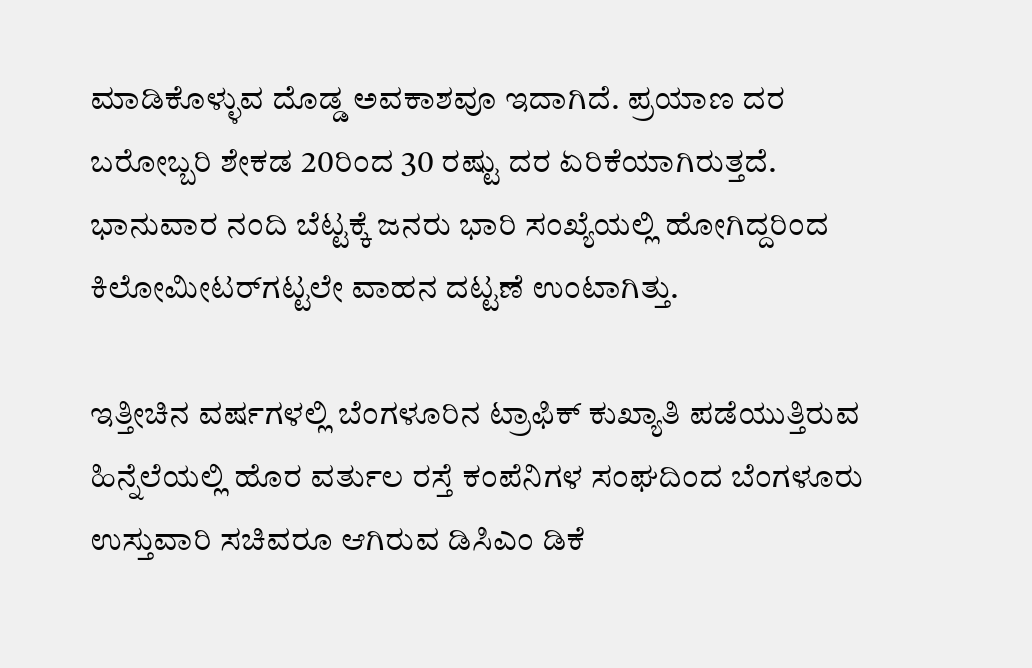ಮಾಡಿಕೊಳ್ಳುವ ದೊಡ್ಡ ಅವಕಾಶವೂ ಇದಾಗಿದೆ. ಪ್ರಯಾಣ ದರ ಬರೋಬ್ಬರಿ ಶೇಕಡ 20ರಿಂದ 30 ರಷ್ಟು ದರ ಏರಿಕೆಯಾಗಿರುತ್ತದೆ. ಭಾನುವಾರ ನಂದಿ ಬೆಟ್ಟಕ್ಕೆ ಜನರು ಭಾರಿ ಸಂಖ್ಯೆಯಲ್ಲಿ ಹೋಗಿದ್ದರಿಂದ ಕಿಲೋಮೀಟರ್‌ಗಟ್ಟಲೇ ವಾಹನ ದಟ್ಟಣೆ ಉಂಟಾಗಿತ್ತು.

ಇತ್ತೀಚಿನ ವರ್ಷಗಳಲ್ಲಿ ಬೆಂಗಳೂರಿನ ಟ್ರಾಫಿಕ್ ಕುಖ್ಯಾತಿ ಪಡೆಯುತ್ತಿರುವ ಹಿನ್ನೆಲೆಯಲ್ಲಿ ಹೊರ ವರ್ತುಲ ರಸ್ತೆ ಕಂಪೆನಿಗಳ ಸಂಘದಿಂದ ಬೆಂಗಳೂರು ಉಸ್ತುವಾರಿ ಸಚಿವರೂ ಆಗಿರುವ ಡಿಸಿಎಂ ಡಿಕೆ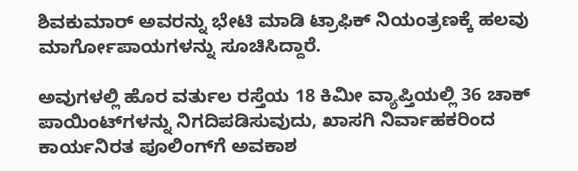ಶಿವಕುಮಾರ್ ಅವರನ್ನು ಭೇಟಿ ಮಾಡಿ ಟ್ರಾಫಿಕ್‌ ನಿಯಂತ್ರಣಕ್ಕೆ ಹಲವು ಮಾರ್ಗೋಪಾಯಗಳನ್ನು ಸೂಚಿಸಿದ್ದಾರೆ.

ಅವುಗಳಲ್ಲಿ ಹೊರ ವರ್ತುಲ ರಸ್ತೆಯ 18 ಕಿಮೀ ವ್ಯಾಪ್ತಿಯಲ್ಲಿ 36 ಚಾಕ್ ಪಾಯಿಂಟ್‌ಗಳನ್ನು ನಿಗದಿಪಡಿಸುವುದು, ಖಾಸಗಿ ನಿರ್ವಾಹಕರಿಂದ ಕಾರ್ಯನಿರತ ಪೂಲಿಂಗ್‌ಗೆ ಅವಕಾಶ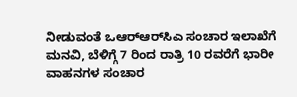ನೀಡುವಂತೆ ಒಆರ್‌ಆರ್‌ಸಿಎ ಸಂಚಾರ ಇಲಾಖೆಗೆ ಮನವಿ, ಬೆಳಿಗ್ಗೆ 7 ರಿಂದ ರಾತ್ರಿ 10 ರವರೆಗೆ ಭಾರೀ ವಾಹನಗಳ ಸಂಚಾರ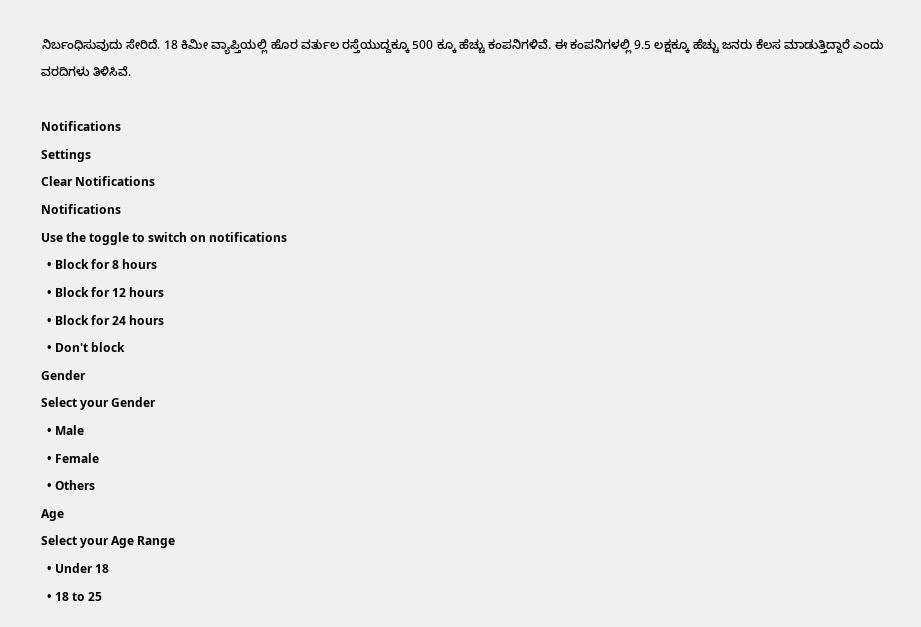ನಿರ್ಬಂಧಿಸುವುದು ಸೇರಿದೆ. 18 ಕಿಮೀ ವ್ಯಾಪ್ತಿಯಲ್ಲಿ ಹೊರ ವರ್ತುಲ ರಸ್ತೆಯುದ್ದಕ್ಕೂ 500 ಕ್ಕೂ ಹೆಚ್ಚು ಕಂಪನಿಗಳಿವೆ. ಈ ಕಂಪನಿಗಳಲ್ಲಿ 9.5 ಲಕ್ಷಕ್ಕೂ ಹೆಚ್ಚು ಜನರು ಕೆಲಸ ಮಾಡುತ್ತಿದ್ದಾರೆ ಎಂದು ವರದಿಗಳು ತಿಳಿಸಿವೆ.

Notifications
Settings
Clear Notifications
Notifications
Use the toggle to switch on notifications
  • Block for 8 hours
  • Block for 12 hours
  • Block for 24 hours
  • Don't block
Gender
Select your Gender
  • Male
  • Female
  • Others
Age
Select your Age Range
  • Under 18
  • 18 to 25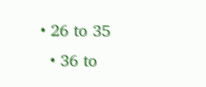• 26 to 35
  • 36 to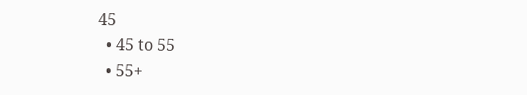45
  • 45 to 55
  • 55+